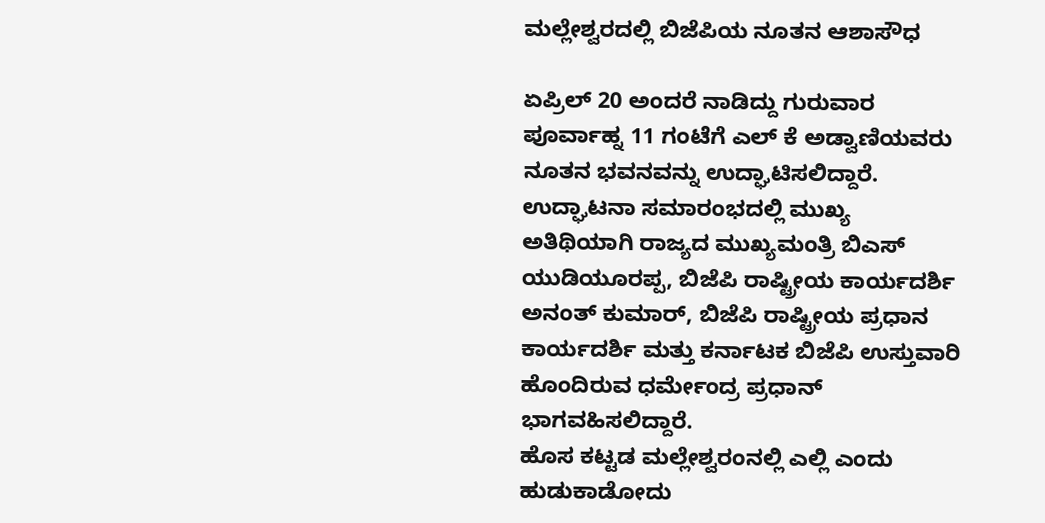ಮಲ್ಲೇಶ್ವರದಲ್ಲಿ ಬಿಜೆಪಿಯ ನೂತನ ಆಶಾಸೌಧ

ಏಪ್ರಿಲ್ 20 ಅಂದರೆ ನಾಡಿದ್ದು ಗುರುವಾರ ಪೂರ್ವಾಹ್ನ 11 ಗಂಟೆಗೆ ಎಲ್ ಕೆ ಅಡ್ವಾಣಿಯವರು ನೂತನ ಭವನವನ್ನು ಉದ್ಘಾಟಿಸಲಿದ್ದಾರೆ. ಉದ್ಘಾಟನಾ ಸಮಾರಂಭದಲ್ಲಿ ಮುಖ್ಯ ಅತಿಥಿಯಾಗಿ ರಾಜ್ಯದ ಮುಖ್ಯಮಂತ್ರಿ ಬಿಎಸ್ ಯುಡಿಯೂರಪ್ಪ, ಬಿಜೆಪಿ ರಾಷ್ಟ್ರೀಯ ಕಾರ್ಯದರ್ಶಿ ಅನಂತ್ ಕುಮಾರ್, ಬಿಜೆಪಿ ರಾಷ್ಟ್ರೀಯ ಪ್ರಧಾನ ಕಾರ್ಯದರ್ಶಿ ಮತ್ತು ಕರ್ನಾಟಕ ಬಿಜೆಪಿ ಉಸ್ತುವಾರಿ ಹೊಂದಿರುವ ಧರ್ಮೇಂದ್ರ ಪ್ರಧಾನ್ ಭಾಗವಹಿಸಲಿದ್ದಾರೆ.
ಹೊಸ ಕಟ್ಟಡ ಮಲ್ಲೇಶ್ವರಂನಲ್ಲಿ ಎಲ್ಲಿ ಎಂದು ಹುಡುಕಾಡೋದು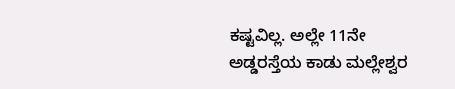ಕಷ್ಟವಿಲ್ಲ. ಅಲ್ಲೇ 11ನೇ ಅಡ್ಡರಸ್ತೆಯ ಕಾಡು ಮಲ್ಲೇಶ್ವರ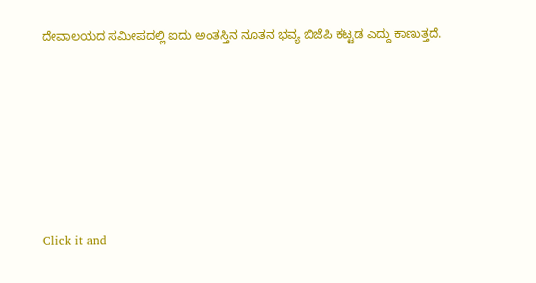ದೇವಾಲಯದ ಸಮೀಪದಲ್ಲಿ ಐದು ಅಂತಸ್ತಿನ ನೂತನ ಭವ್ಯ ಬಿಜೆಪಿ ಕಟ್ಟಡ ಎದ್ದು ಕಾಣುತ್ತದೆ.











Click it and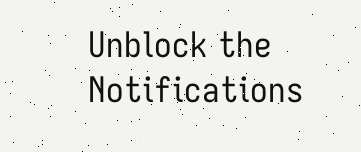Unblock the Notifications